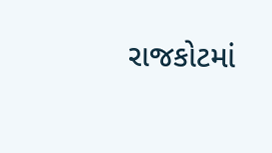રાજકોટમાં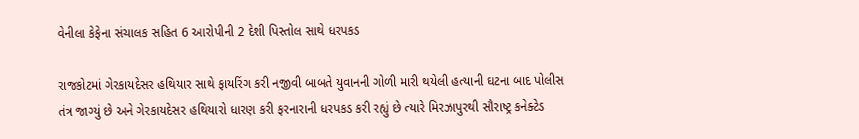વેનીલા કેફેના સંચાલક સહિત 6 આરોપીની 2 દેશી પિસ્તોલ સાથે ધરપકડ

રાજકોટમાં ગેરકાયદેસર હથિયાર સાથે ફાયરિંગ કરી નજીવી બાબતે યુવાનની ગોળી મારી થયેલી હત્યાની ઘટના બાદ પોલીસ તંત્ર જાગ્યું છે અને ગેરકાયદેસર હથિયારો ધારણ કરી ફરનારાની ધરપકડ કરી રહ્યું છે ત્યારે મિરઝાપુરથી સૌરાષ્ટ્ર કનેક્ટેડ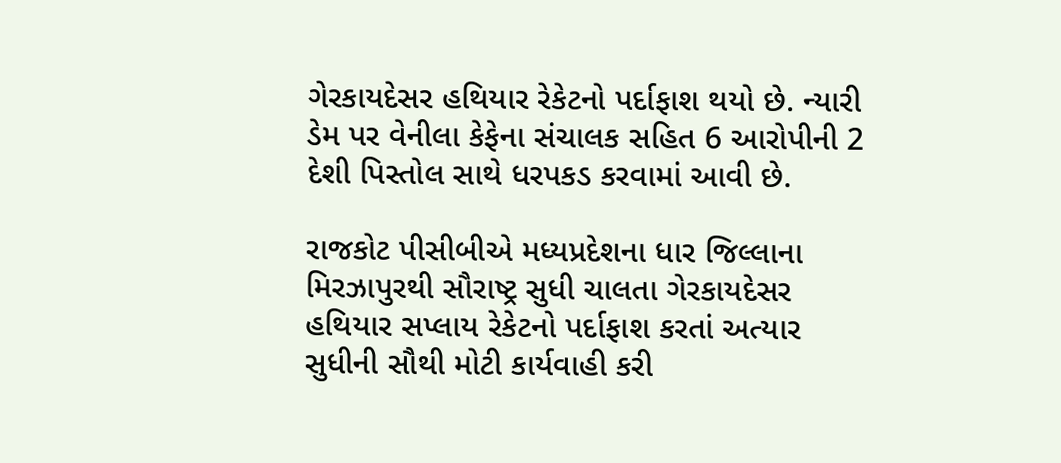ગેરકાયદેસર હથિયાર રેકેટનો પર્દાફાશ થયો છે. ન્યારી ડેમ પર વેનીલા કેફેના સંચાલક સહિત 6 આરોપીની 2 દેશી પિસ્તોલ સાથે ધરપકડ કરવામાં આવી છે.

રાજકોટ પીસીબીએ મધ્યપ્રદેશના ધાર જિલ્લાના મિરઝાપુરથી સૌરાષ્ટ્ર સુધી ચાલતા ગેરકાયદેસર હથિયાર સપ્લાય રેકેટનો પર્દાફાશ કરતાં અત્યાર સુધીની સૌથી મોટી કાર્યવાહી કરી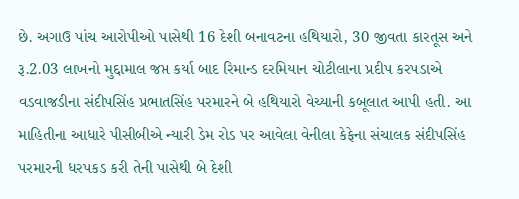છે. અગાઉ પાંચ આરોપીઓ પાસેથી 16 દેશી બનાવટના હથિયારો, 30 જીવતા કારતૂસ અને રૂ.2.03 લાખનો મુદ્દામાલ જપ્ત કર્યા બાદ રિમાન્ડ દરમિયાન ચોટીલાના પ્રદીપ કરપડાએ વડવાજડીના સંદીપસિંહ પ્રભાતસિંહ પરમારને બે હથિયારો વેચ્યાની કબૂલાત આપી હતી. આ માહિતીના આધારે પીસીબીએ ન્યારી ડેમ રોડ પર આવેલા વેનીલા કેફેના સંચાલક સંદીપસિંહ પરમારની ધરપકડ કરી તેની પાસેથી બે દેશી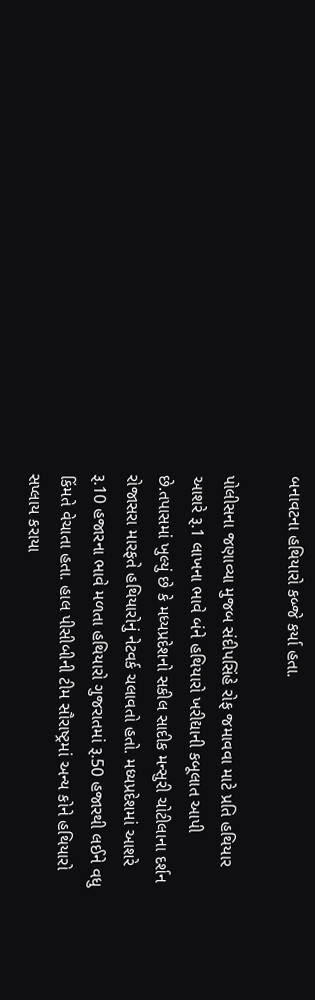બનાવટના હથિયારો કબ્જે કર્યા હતા.

પોલીસના જણાવ્યા મુજબ સંદીપસિંહે રોફ જમાવવા માટે પ્રતિ હથિયાર આશરે રૂ.1 લાખના ભાવે બંને હથિયારો ખરીદ્યાની કબૂલાત આપી છે.તપાસમાં ખુલ્યું છે કે મધ્યપ્રદેશનો સકીલ સાદીક મન્સુરી ચોટીલાના દર્શન રોજાસરા મારફતે હથિયારોનું નેટવર્ક ચલાવતો હતો. મધ્યપ્રદેશમાં આશરે રૂ.10 હજારના ભાવે મળતા હથિયારો ગુજરાતમાં રૂ.50 હજારથી લઈને વધુ કિંમતે વેચાતા હતા. હાલ પીસીબીની ટીમ સૌરાષ્ટ્રમાં અન્ય કોને હથિયારો સપ્લાય કરાયા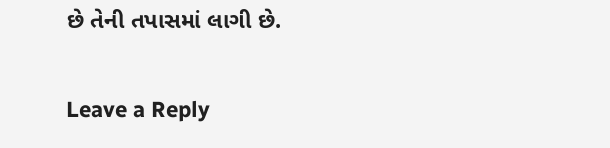છે તેની તપાસમાં લાગી છે.

Leave a Reply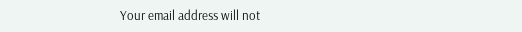Your email address will not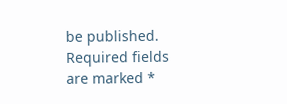be published. Required fields are marked *